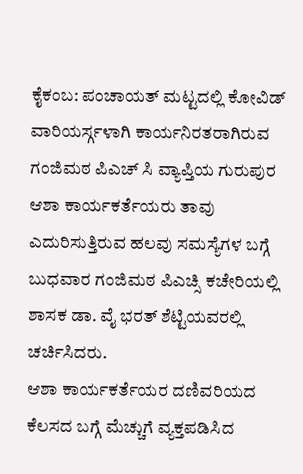ಕೈಕಂಬ: ಪಂಚಾಯತ್ ಮಟ್ಟದಲ್ಲಿ ಕೋವಿಡ್ ವಾರಿಯರ್ಸ್ಗಳಾಗಿ ಕಾರ್ಯನಿರತರಾಗಿರುವ ಗಂಜಿಮಠ ಪಿಎಚ್ ಸಿ ವ್ಯಾಪ್ತಿಯ ಗುರುಪುರ ಆಶಾ ಕಾರ್ಯಕರ್ತೆಯರು ತಾವು ಎದುರಿಸುತ್ತಿರುವ ಹಲವು ಸಮಸ್ಯೆಗಳ ಬಗ್ಗೆ ಬುಧವಾರ ಗಂಜಿಮಠ ಪಿಎಚ್ಸಿ ಕಚೇರಿಯಲ್ಲಿ ಶಾಸಕ ಡಾ. ವೈ ಭರತ್ ಶೆಟ್ಟಿಯವರಲ್ಲಿ ಚರ್ಚಿಸಿದರು.
ಆಶಾ ಕಾರ್ಯಕರ್ತೆಯರ ದಣಿವರಿಯದ ಕೆಲಸದ ಬಗ್ಗೆ ಮೆಚ್ಚುಗೆ ವ್ಯಕ್ತಪಡಿಸಿದ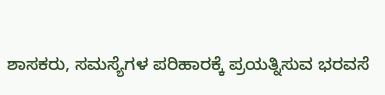ಶಾಸಕರು, ಸಮಸ್ಯೆಗಳ ಪರಿಹಾರಕ್ಕೆ ಪ್ರಯತ್ನಿಸುವ ಭರವಸೆ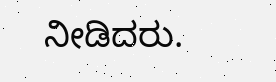ನೀಡಿದರು.